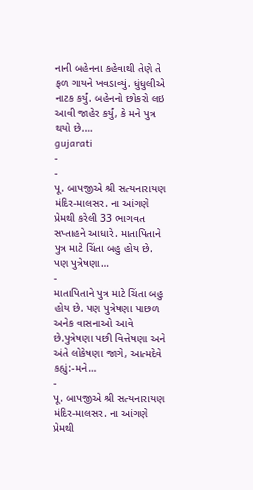નાની બહેનના કહેવાથી તેણે તે ફળ ગાયને ખવડાવ્યું. ધુંધુલીએ નાટક કર્યું. બહેનનો છોકરો લઇ આવી જાહેર કર્યું, કે મને પુત્ર થયો છે.…
gujarati
-
-
પૂ. બાપજીએ શ્રી સત્યનારાયણ મંદિર-માલસર. ના આંગણે પ્રેમથી કરેલી 33 ભાગવત સપ્તાહને આધારે. માતાપિતાને પુત્ર માટે ચિંતા બહુ હોય છે. પણ પુત્રેષણા…
-
માતાપિતાને પુત્ર માટે ચિંતા બહુ હોય છે. પણ પુત્રેષણા પાછળ અનેક વાસનાઓ આવે છે.પુત્રેષણા પછી વિત્તેષણા અને અંતે લોકેષણા જાગે, આત્મદેવે કહ્યું:-મને…
-
પૂ. બાપજીએ શ્રી સત્યનારાયણ મંદિર-માલસર. ના આંગણે પ્રેમથી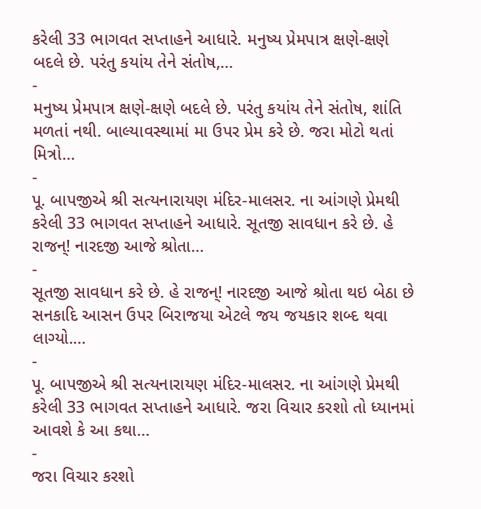કરેલી 33 ભાગવત સપ્તાહને આધારે. મનુષ્ય પ્રેમપાત્ર ક્ષણે-ક્ષણે બદલે છે. પરંતુ કયાંય તેને સંતોષ,…
-
મનુષ્ય પ્રેમપાત્ર ક્ષણે-ક્ષણે બદલે છે. પરંતુ કયાંય તેને સંતોષ, શાંતિ મળતાં નથી. બાલ્યાવસ્થામાં મા ઉપર પ્રેમ કરે છે. જરા મોટો થતાં મિત્રો…
-
પૂ. બાપજીએ શ્રી સત્યનારાયણ મંદિર-માલસર. ના આંગણે પ્રેમથી કરેલી 33 ભાગવત સપ્તાહને આધારે. સૂતજી સાવધાન કરે છે. હે રાજન્! નારદજી આજે શ્રોતા…
-
સૂતજી સાવધાન કરે છે. હે રાજન્! નારદજી આજે શ્રોતા થઇ બેઠા છે સનકાદિ આસન ઉપર બિરાજયા એટલે જય જયકાર શબ્દ થવા લાગ્યો.…
-
પૂ. બાપજીએ શ્રી સત્યનારાયણ મંદિર-માલસર. ના આંગણે પ્રેમથી કરેલી 33 ભાગવત સપ્તાહને આધારે. જરા વિચાર કરશો તો ધ્યાનમાં આવશે કે આ કથા…
-
જરા વિચાર કરશો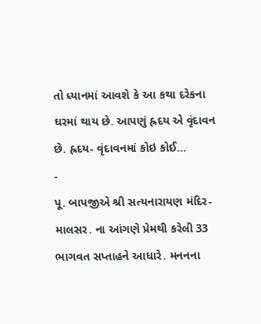તો ધ્યાનમાં આવશે કે આ કથા દરેકના ઘરમાં થાય છે. આપણું હ્રદય એ વૃંદાવન છે. હ્રદય- વૃંદાવનમાં કોઇ કોઈ…
-
પૂ. બાપજીએ શ્રી સત્યનારાયણ મંદિર-માલસર. ના આંગણે પ્રેમથી કરેલી 33 ભાગવત સપ્તાહને આધારે. મનનના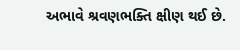અભાવે શ્રવણભક્તિ ક્ષીણ થઈ છે.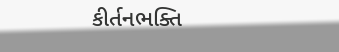કીર્તનભક્તિ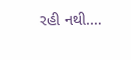રહી નથી.…